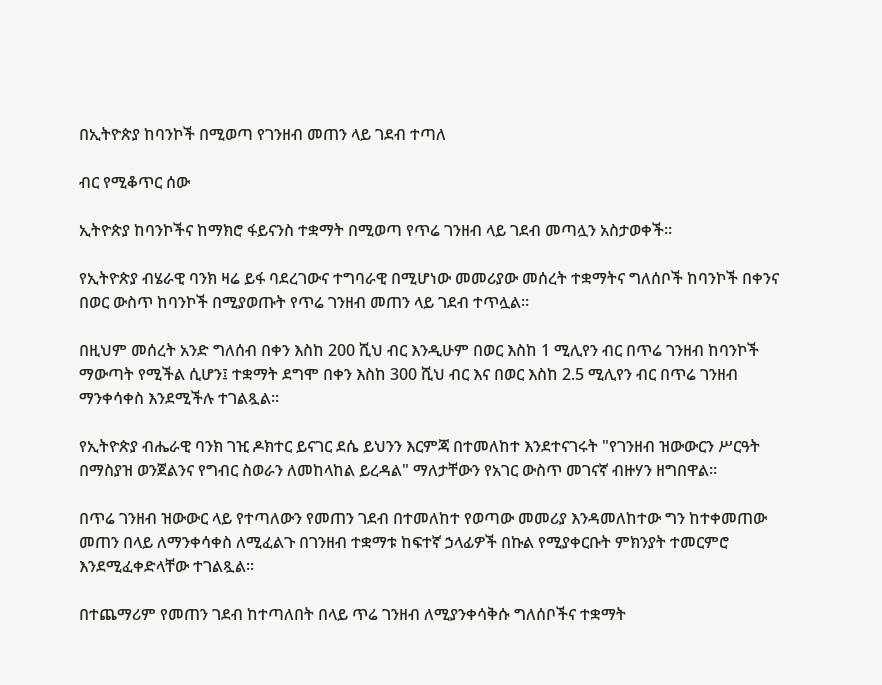በኢትዮጵያ ከባንኮች በሚወጣ የገንዘብ መጠን ላይ ገደብ ተጣለ

ብር የሚቆጥር ሰው

ኢትዮጵያ ከባንኮችና ከማክሮ ፋይናንስ ተቋማት በሚወጣ የጥሬ ገንዘብ ላይ ገደብ መጣሏን አስታወቀች።

የኢትዮጵያ ብሄራዊ ባንክ ዛሬ ይፋ ባደረገውና ተግባራዊ በሚሆነው መመሪያው መሰረት ተቋማትና ግለሰቦች ከባንኮች በቀንና በወር ውስጥ ከባንኮች በሚያወጡት የጥሬ ገንዘብ መጠን ላይ ገደብ ተጥሏል።

በዚህም መሰረት አንድ ግለሰብ በቀን እስከ 200 ሺህ ብር እንዲሁም በወር እስከ 1 ሚሊየን ብር በጥሬ ገንዘብ ከባንኮች ማውጣት የሚችል ሲሆን፤ ተቋማት ደግሞ በቀን እስከ 300 ሺህ ብር እና በወር እስከ 2.5 ሚሊየን ብር በጥሬ ገንዘብ ማንቀሳቀስ እንደሚችሉ ተገልጿል።

የኢትዮጵያ ብሔራዊ ባንክ ገዢ ዶክተር ይናገር ደሴ ይህንን እርምጃ በተመለከተ እንደተናገሩት "የገንዘብ ዝውውርን ሥርዓት በማስያዝ ወንጀልንና የግብር ስወራን ለመከላከል ይረዳል" ማለታቸውን የአገር ውስጥ መገናኛ ብዙሃን ዘግበዋል።

በጥሬ ገንዘብ ዝውውር ላይ የተጣለውን የመጠን ገደብ በተመለከተ የወጣው መመሪያ እንዳመለከተው ግን ከተቀመጠው መጠን በላይ ለማንቀሳቀስ ለሚፈልጉ በገንዘብ ተቋማቱ ከፍተኛ ኃላፊዎች በኩል የሚያቀርቡት ምክንያት ተመርምሮ እንደሚፈቀድላቸው ተገልጿል።

በተጨማሪም የመጠን ገደብ ከተጣለበት በላይ ጥሬ ገንዘብ ለሚያንቀሳቅሱ ግለሰቦችና ተቋማት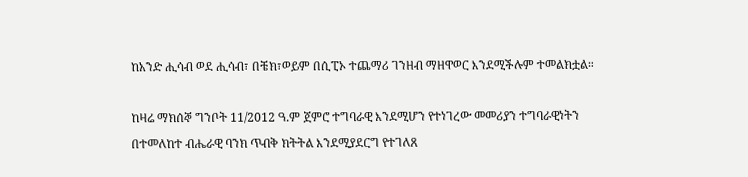ከአንድ ሒሳብ ወደ ሒሳብ፣ በቼክ፣ወይም በሲፒኦ ተጨማሪ ገንዘብ ማዘዋወር እንደሚችሉም ተመልክቷል።

ከዛሬ ማክሰኞ ግንቦት 11/2012 ዓ.ም ጀምሮ ተግባራዊ እንደሚሆን የተነገረው መመሪያን ተግባራዊነትን በተመለከተ ብሔራዊ ባንክ ጥብቅ ክትትል እንደሚያደርግ የተገለጸ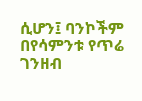ሲሆን፤ ባንኮችም በየሳምንቱ የጥሬ ገንዘብ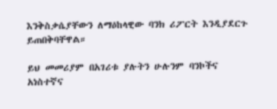እንቅስቃሴያቸውን ለማዕከላዊው ባንክ ሪፖርት እንዲያደርጉ ይጠበቅባቸዋል።

ይህ መመሪያም በአገሪቱ ያሉትን ሁሉንም ባንኮችና አነስተኛና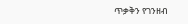ጥቃቅን የገንዘብ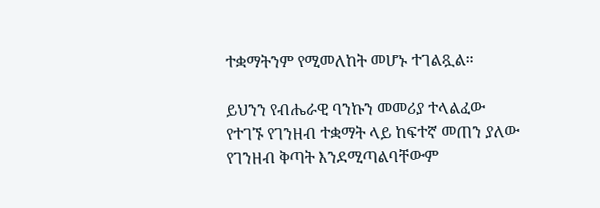ተቋማትንም የሚመለከት መሆኑ ተገልጿል።

ይህንን የብሔራዊ ባንኩን መመሪያ ተላልፈው የተገኙ የገንዘብ ተቋማት ላይ ከፍተኛ መጠን ያለው የገንዘብ ቅጣት እንደሚጣልባቸውም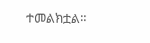ተመልክቷል።